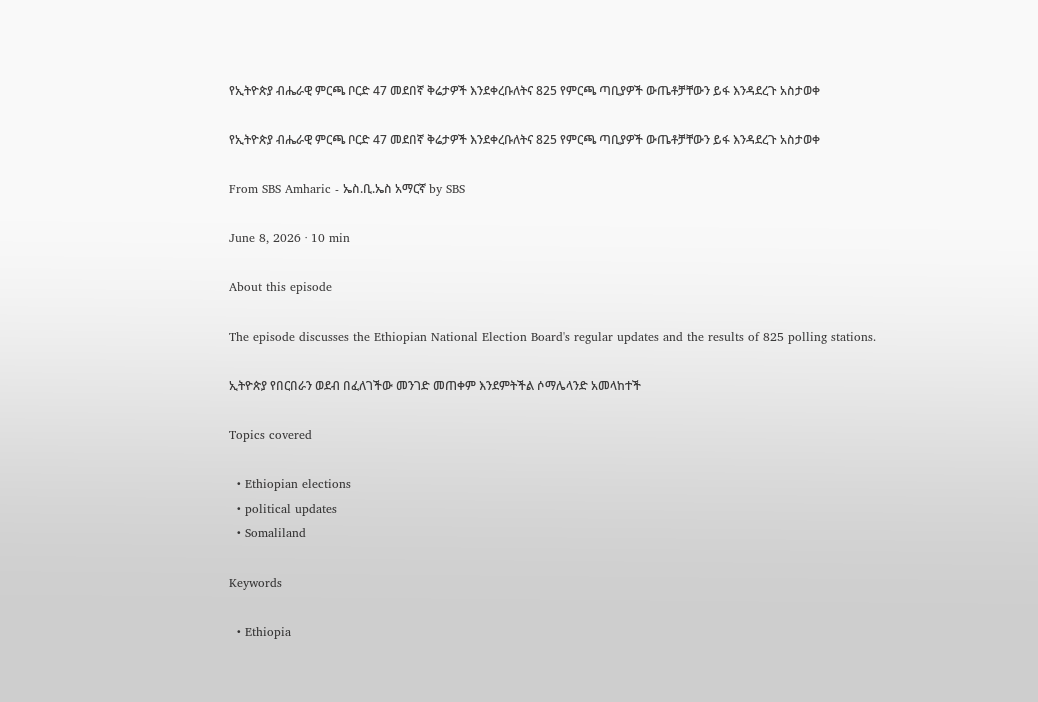የኢትዮጵያ ብሔራዊ ምርጫ ቦርድ 47 መደበኛ ቅሬታዎች እንደቀረቡለትና 825 የምርጫ ጣቢያዎች ውጤቶቻቸውን ይፋ እንዳደረጉ አስታወቀ

የኢትዮጵያ ብሔራዊ ምርጫ ቦርድ 47 መደበኛ ቅሬታዎች እንደቀረቡለትና 825 የምርጫ ጣቢያዎች ውጤቶቻቸውን ይፋ እንዳደረጉ አስታወቀ

From SBS Amharic - ኤስ.ቢ.ኤስ አማርኛ by SBS

June 8, 2026 · 10 min

About this episode

The episode discusses the Ethiopian National Election Board's regular updates and the results of 825 polling stations.

ኢትዮጵያ የበርበራን ወደብ በፈለገችው መንገድ መጠቀም እንደምትችል ሶማሌላንድ አመላከተች

Topics covered

  • Ethiopian elections
  • political updates
  • Somaliland

Keywords

  • Ethiopia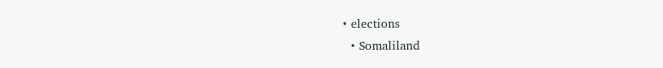• elections
  • Somaliland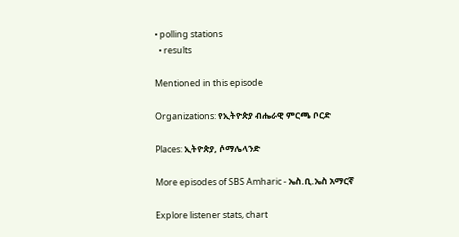• polling stations
  • results

Mentioned in this episode

Organizations: የኢትዮጵያ ብሔራዊ ምርጫ ቦርድ

Places: ኢትዮጵያ, ሶማሌላንድ

More episodes of SBS Amharic - ኤስ.ቢ.ኤስ አማርኛ

Explore listener stats, chart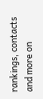rankings, contacts and more on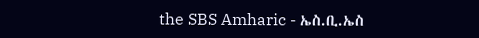the SBS Amharic - ኤስ.ቢ.ኤስ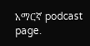አማርኛ podcast page.